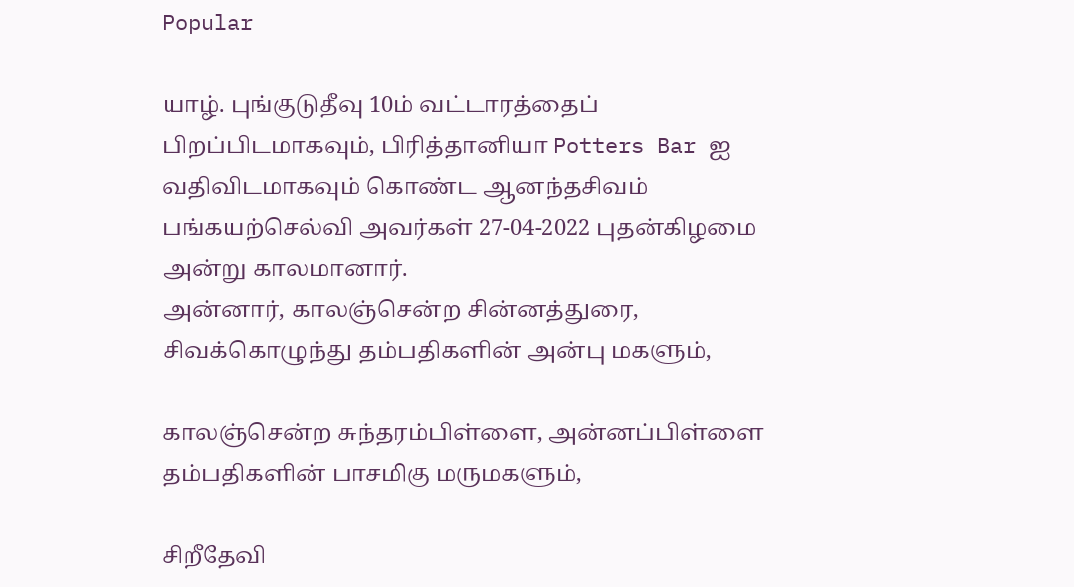Popular

யாழ். புங்குடுதீவு 10ம் வட்டாரத்தைப் பிறப்பிடமாகவும், பிரித்தானியா Potters Bar ஐ வதிவிடமாகவும் கொண்ட ஆனந்தசிவம் பங்கயற்செல்வி அவர்கள் 27-04-2022 புதன்கிழமை அன்று காலமானார்.
அன்னார், காலஞ்சென்ற சின்னத்துரை, சிவக்கொழுந்து தம்பதிகளின் அன்பு மகளும்,

காலஞ்சென்ற சுந்தரம்பிள்ளை, அன்னப்பிள்ளை தம்பதிகளின் பாசமிகு மருமகளும்,

சிறீதேவி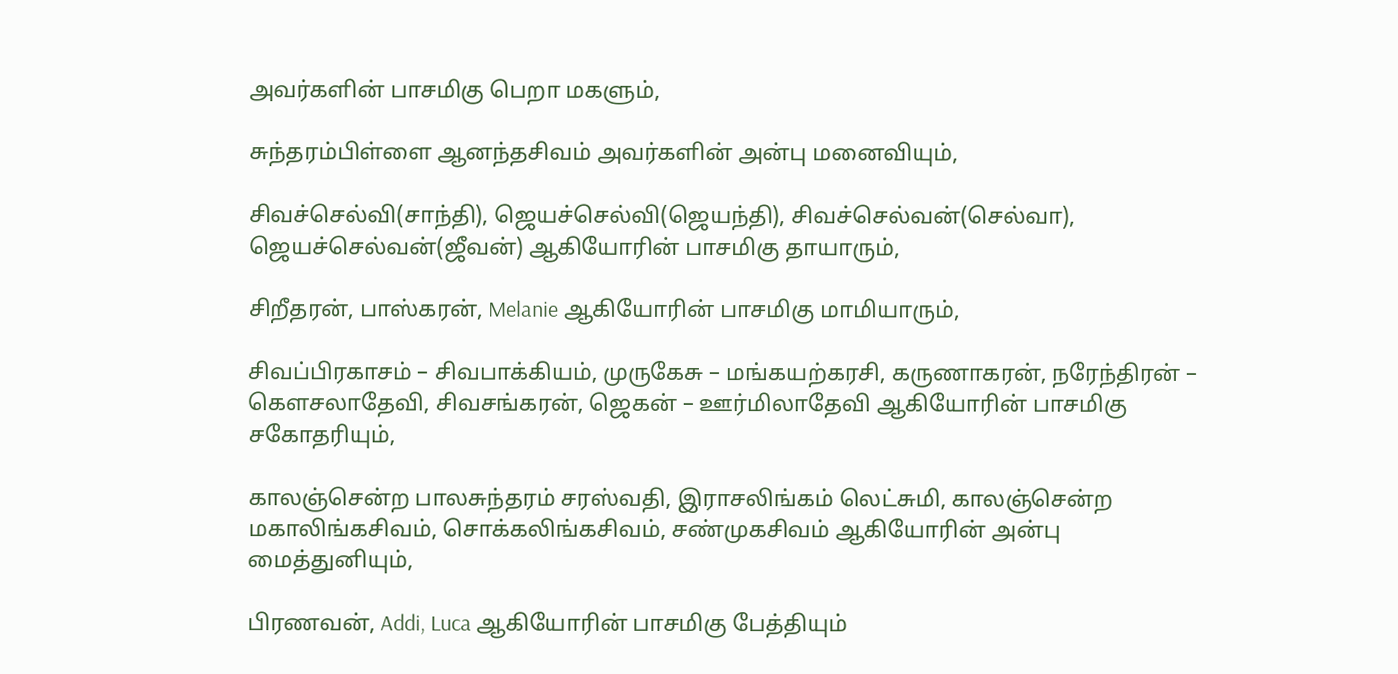அவர்களின் பாசமிகு பெறா மகளும்,

சுந்தரம்பிள்ளை ஆனந்தசிவம் அவர்களின் அன்பு மனைவியும்,

சிவச்செல்வி(சாந்தி), ஜெயச்செல்வி(ஜெயந்தி), சிவச்செல்வன்(செல்வா), ஜெயச்செல்வன்(ஜீவன்) ஆகியோரின் பாசமிகு தாயாரும்,

சிறீதரன், பாஸ்கரன், Melanie ஆகியோரின் பாசமிகு மாமியாரும்,

சிவப்பிரகாசம் – சிவபாக்கியம், முருகேசு – மங்கயற்கரசி, கருணாகரன், நரேந்திரன் – கௌசலாதேவி, சிவசங்கரன், ஜெகன் – ஊர்மிலாதேவி ஆகியோரின் பாசமிகு சகோதரியும்,

காலஞ்சென்ற பாலசுந்தரம் சரஸ்வதி, இராசலிங்கம் லெட்சுமி, காலஞ்சென்ற மகாலிங்கசிவம், சொக்கலிங்கசிவம், சண்முகசிவம் ஆகியோரின் அன்பு மைத்துனியும்,

பிரணவன், Addi, Luca ஆகியோரின் பாசமிகு பேத்தியும்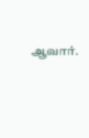ஆவார்.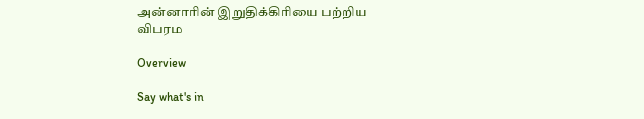அன்னாரின் இறுதிக்கிரியை பற்றிய விபரம

Overview

Say what's in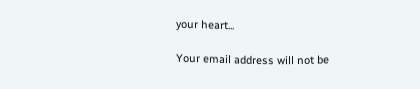your heart...

Your email address will not be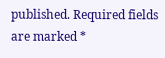published. Required fields are marked *